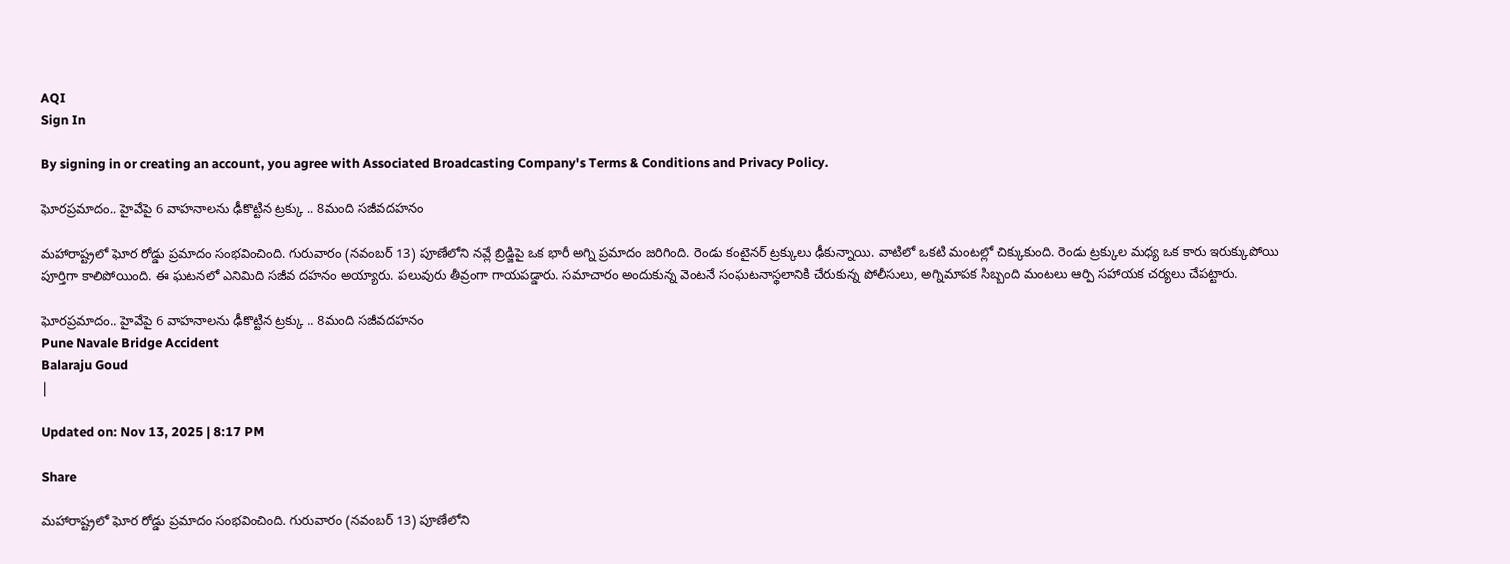AQI
Sign In

By signing in or creating an account, you agree with Associated Broadcasting Company's Terms & Conditions and Privacy Policy.

ఘోరప్రమాదం.. హైవేపై 6 వాహనాలను ఢీకొట్టిన ట్రక్కు .. 8మంది సజీవదహనం

మహారాష్ట్రలో ఘోర రోడ్డు ప్రమాదం సంభవించింది. గురువారం (నవంబర్ 13) పూణేలోని నవ్లే బ్రిడ్జిపై ఒక భారీ అగ్ని ప్రమాదం జరిగింది. రెండు కంటైనర్ ట్రక్కులు ఢీకున్నాయి. వాటిలో ఒకటి మంటల్లో చిక్కుకుంది. రెండు ట్రక్కుల మధ్య ఒక కారు ఇరుక్కుపోయి పూర్తిగా కాలిపోయింది. ఈ ఘటనలో ఎనిమిది సజీవ దహనం అయ్యారు. పలువురు తీవ్రంగా గాయపడ్డారు. సమాచారం అందుకున్న వెంటనే సంఘటనాస్థలానికి చేరుకున్న పోలీసులు, అగ్నిమాపక సిబ్బంది మంటలు ఆర్పి సహాయక చర్యలు చేపట్టారు.

ఘోరప్రమాదం.. హైవేపై 6 వాహనాలను ఢీకొట్టిన ట్రక్కు .. 8మంది సజీవదహనం
Pune Navale Bridge Accident
Balaraju Goud
|

Updated on: Nov 13, 2025 | 8:17 PM

Share

మహారాష్ట్రలో ఘోర రోడ్డు ప్రమాదం సంభవించింది. గురువారం (నవంబర్ 13) పూణేలోని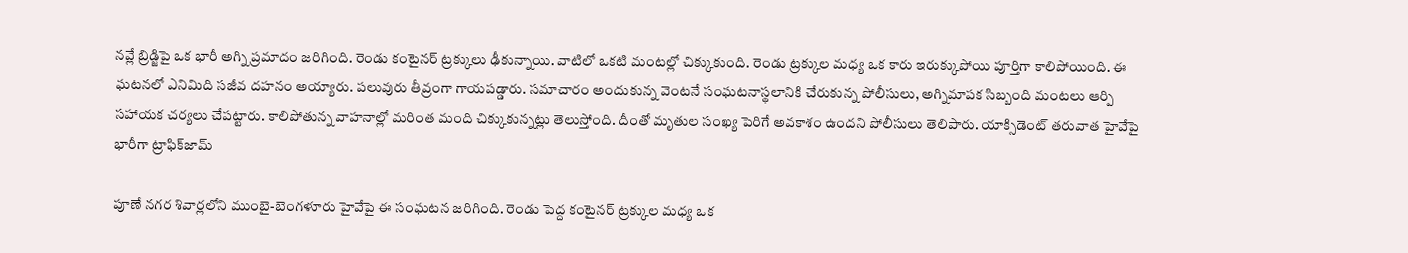నవ్లే బ్రిడ్జిపై ఒక భారీ అగ్ని ప్రమాదం జరిగింది. రెండు కంటైనర్ ట్రక్కులు ఢీకున్నాయి. వాటిలో ఒకటి మంటల్లో చిక్కుకుంది. రెండు ట్రక్కుల మధ్య ఒక కారు ఇరుక్కుపోయి పూర్తిగా కాలిపోయింది. ఈ ఘటనలో ఎనిమిది సజీవ దహనం అయ్యారు. పలువురు తీవ్రంగా గాయపడ్డారు. సమాచారం అందుకున్న వెంటనే సంఘటనాస్థలానికి చేరుకున్న పోలీసులు, అగ్నిమాపక సిబ్బంది మంటలు ఆర్పి సహాయక చర్యలు చేపట్టారు. కాలిపోతున్న వాహనాల్లో మరింత మంది చిక్కుకున్నట్లు తెలుస్తోంది. దీంతో మృతుల సంఖ్య పెరిగే అవకాశం ఉందని పోలీసులు తెలిపారు. యాక్సిడెంట్‌ తరువాత హైవేపై భారీగా ట్రాఫిక్‌జామ్‌

పూణే నగర శివార్లలోని ముంబై-బెంగళూరు హైవేపై ఈ సంఘటన జరిగింది. రెండు పెద్ద కంటైనర్ ట్రక్కుల మధ్య ఒక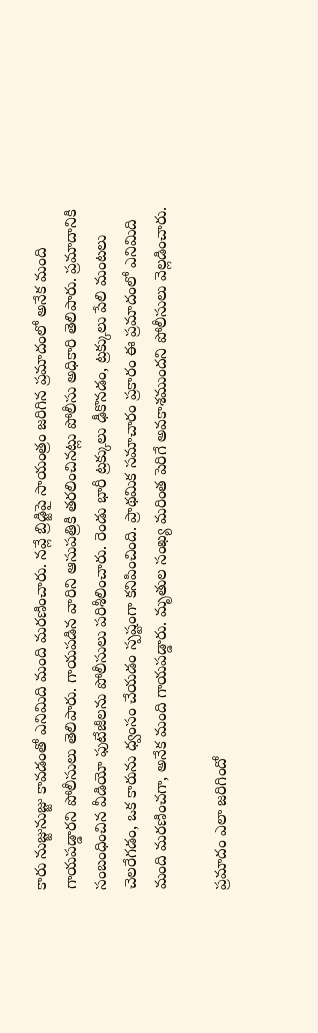కారు నుజ్జునుజ్జు కావడంతో ఎనిమిది మంది మరణించారు. నవ్లే బ్రిడ్జిపై సాయంత్రం జరిగిన ప్రమాదంలో అనేక మంది గాయపడ్డారని పోలీసులు తెలిపారు. గాయపడిన వారిని ఆసుపత్రికి తరలించినట్లు పోలీసు అధికారి తెలిపారు. ప్రమాదానికి సంబంధించిన వీడియో ఫుటేజీలను పోలీసులు పరిశీలించారు. రెండు భారీ ట్రక్కులు ఢీకొనడం, ట్రక్కులు పేలి మంటలు చెలరేగడం, ఒక కారును ధ్వంసం చేయడం స్పష్టంగా కనిపించింది. ప్రాథమిక సమాచారం ప్రకారం ఈ ప్రమాదంలో ఎనిమిది మంది మరణించగా, అనేక మంది గాయపడ్డారు. మృతుల సంఖ్య మరింత పెరిగే అవకాశముందని పోలీసులు వెల్లడించారు.

ప్రమాదం ఎలా జరిగిందో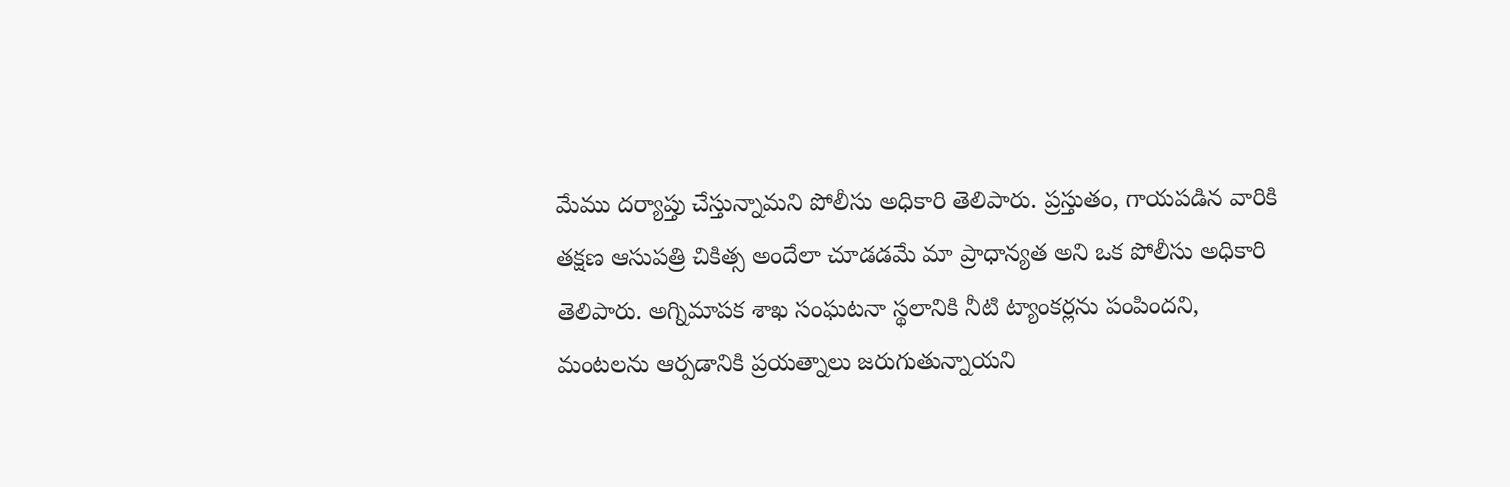మేము దర్యాప్తు చేస్తున్నామని పోలీసు అధికారి తెలిపారు. ప్రస్తుతం, గాయపడిన వారికి తక్షణ ఆసుపత్రి చికిత్స అందేలా చూడడమే మా ప్రాధాన్యత అని ఒక పోలీసు అధికారి తెలిపారు. అగ్నిమాపక శాఖ సంఘటనా స్థలానికి నీటి ట్యాంకర్లను పంపిందని, మంటలను ఆర్పడానికి ప్రయత్నాలు జరుగుతున్నాయని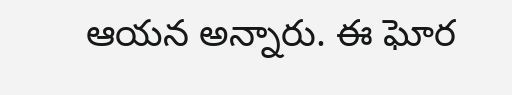ఆయన అన్నారు. ఈ ఘోర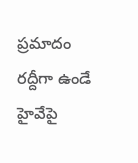ప్రమాదం రద్దీగా ఉండే హైవేపై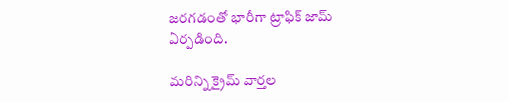జరగడంతో భారీగా ట్రాఫిక్ జామ్ ఏర్పడింది.

మరిన్ని క్రైమ్ వార్తల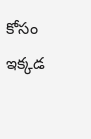కోసం ఇక్కడ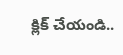క్లిక్ చేయండి..